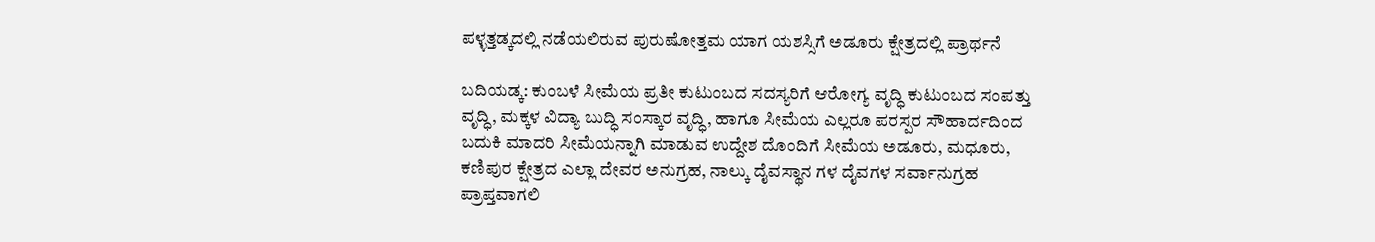ಪಳ್ಳತ್ತಡ್ಕದಲ್ಲಿ ನಡೆಯಲಿರುವ ಪುರುಷೋತ್ತಮ ಯಾಗ ಯಶಸ್ಸಿಗೆ ಅಡೂರು ಕ್ಷೇತ್ರದಲ್ಲಿ ಪ್ರಾರ್ಥನೆ

ಬದಿಯಡ್ಕ: ಕುಂಬಳೆ ಸೀಮೆಯ ಪ್ರತೀ ಕುಟುಂಬದ ಸದಸ್ಯರಿಗೆ ಆರೋಗ್ಯ ವೃದ್ಧಿ ಕುಟುಂಬದ ಸಂಪತ್ತು ವೃದ್ಧಿ, ಮಕ್ಕಳ ವಿದ್ಯಾ ಬುದ್ಧಿ ಸಂಸ್ಕಾರ ವೃದ್ಧಿ, ಹಾಗೂ ಸೀಮೆಯ ಎಲ್ಲರೂ ಪರಸ್ಪರ ಸೌಹಾರ್ದದಿಂದ ಬದುಕಿ ಮಾದರಿ ಸೀಮೆಯನ್ನಾಗಿ ಮಾಡುವ ಉದ್ದೇಶ ದೊಂದಿಗೆ ಸೀಮೆಯ ಅಡೂರು, ಮಧೂರು, ಕಣಿಪುರ ಕ್ಷೇತ್ರದ ಎಲ್ಲಾ ದೇವರ ಅನುಗ್ರಹ, ನಾಲ್ಕು ದೈವಸ್ಥಾನ ಗಳ ದೈವಗಳ ಸರ್ವಾನುಗ್ರಹ ಪ್ರಾಪ್ತವಾಗಲಿ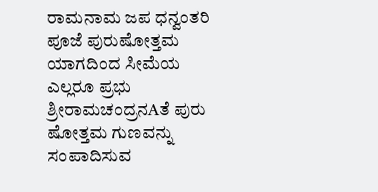ರಾಮನಾಮ ಜಪ ಧನ್ವಂತರಿ ಪೂಜೆ ಪುರುಷೋತ್ತಮ ಯಾಗದಿಂದ ಸೀಮೆಯ ಎಲ್ಲರೂ ಪ್ರಭು ಶ್ರೀರಾಮಚಂದ್ರನAತೆ ಪುರು ಷೋತ್ತಮ ಗುಣವನ್ನು ಸಂಪಾದಿಸುವ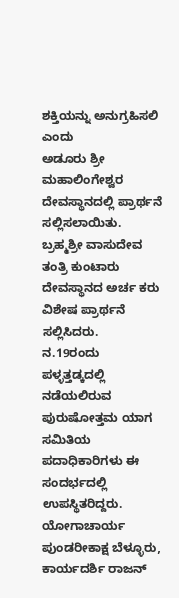ಶಕ್ತಿಯನ್ನು ಅನುಗ್ರಹಿಸಲಿ ಎಂದು
ಅಡೂರು ಶ್ರೀ ಮಹಾಲಿಂಗೇಶ್ವರ ದೇವಸ್ಥಾನದಲ್ಲಿ ಪ್ರಾರ್ಥನೆ ಸಲ್ಲಿಸಲಾಯಿತು. ಬ್ರಹ್ಮಶ್ರೀ ವಾಸುದೇವ ತಂತ್ರಿ ಕುಂಟಾರು ದೇವಸ್ಥಾನದ ಅರ್ಚ ಕರು ವಿಶೇಷ ಪ್ರಾರ್ಥನೆ ಸಲ್ಲಿಸಿದರು.
ನ.19ರಂದು ಪಳ್ಳತ್ತಡ್ಕದಲ್ಲಿ ನಡೆಯಲಿರುವ ಪುರುಷೋತ್ತಮ ಯಾಗ ಸಮಿತಿಯ ಪದಾಧಿಕಾರಿಗಳು ಈ ಸಂದರ್ಭದಲ್ಲಿ ಉಪಸ್ಥಿತರಿದ್ದರು. ಯೋಗಾಚಾರ್ಯ ಪುಂಡರೀಕಾಕ್ಷ ಬೆಳ್ಳೂರು, ಕಾರ್ಯದರ್ಶಿ ರಾಜನ್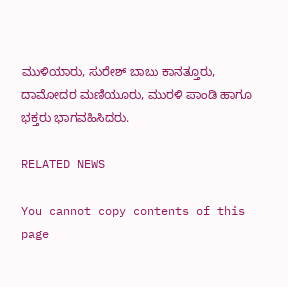ಮುಳಿಯಾರು, ಸುರೇಶ್ ಬಾಬು ಕಾನತ್ತೂರು, ದಾಮೋದರ ಮಣಿಯೂರು, ಮುರಳಿ ಪಾಂಡಿ ಹಾಗೂ ಭಕ್ತರು ಭಾಗವಹಿಸಿದರು.

RELATED NEWS

You cannot copy contents of this page